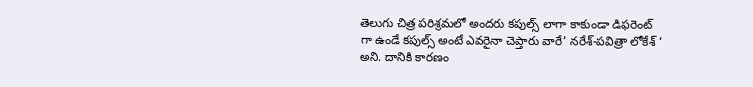తెలుగు చిత్ర పరిశ్రమలో అందరు కపుల్స్ లాగా కాకుండా డిఫరెంట్ గా ఉండే కపుల్స్ అంటే ఎవరైనా చెప్తారు వారే’ నరేశ్-పవిత్రా లోకేశ్ ‘ అని. దానికి కారణం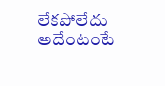లేకపోలేదు అదేంటంటే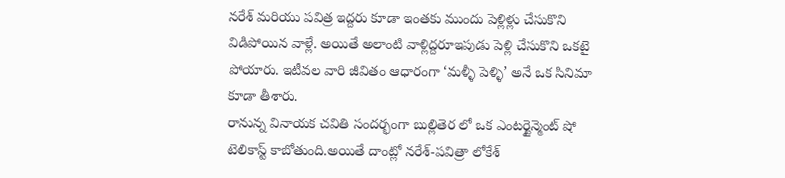నరేశ్ మరియు పవిత్ర ఇద్దరు కూడా ఇంతకు ముందు పెళ్లిళ్లు చేసుకొని విడిపోయిన వాళ్లే. అయితే అలాంటి వాళ్లిద్దరూఇపుడు పెళ్లి చేసుకొని ఒకటై పోయారు. ఇటీవల వారి జీవితం ఆధారంగా ‘మళ్ళీ పెళ్ళి’ అనే ఒక సినిమా కూడా తీశారు.
రానున్న వినాయక చవితి సందర్భంగా బుల్లితెర లో ఒక ఎంటర్టైన్మెంట్ షో టెలికాస్ట్ కాబోతుంది.అయితే దాంట్లో నరేశ్-పవిత్రా లోకేశ్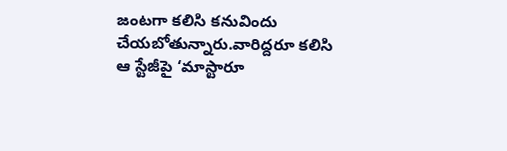జంటగా కలిసి కనువిందు చేయబోతున్నారు.వారిద్దరూ కలిసి ఆ స్టేజీపై ‘మాస్టారూ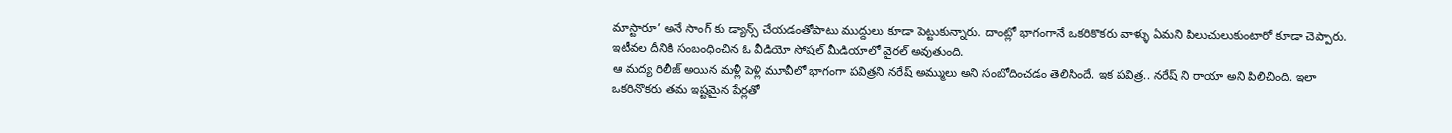మాస్టారూ’ అనే సాంగ్ కు డ్యాన్స్ చేయడంతోపాటు ముద్దులు కూడా పెట్టుకున్నారు. దాంట్లో భాగంగానే ఒకరికొకరు వాళ్ళు ఏమని పిలుచులుకుంటారో కూడా చెప్పారు. ఇటీవల దీనికి సంబంధించిన ఓ వీడియో సోషల్ మీడియాలో వైరల్ అవుతుంది.
ఆ మద్య రిలీజ్ అయిన మళ్లీ పెళ్లి మూవీలో భాగంగా పవిత్రని నరేష్ అమ్ములు అని సంబోదించడం తెలిసిందే. ఇక పవిత్ర.. నరేష్ ని రాయా అని పిలిచింది. ఇలా ఒకరినొకరు తమ ఇష్టమైన పేర్లతో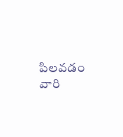పిలవడం వారి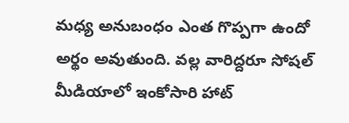మధ్య అనుబంధం ఎంత గొప్పగా ఉందో అర్థం అవుతుంది. వల్ల వారిద్దరూ సోషల్ మీడియాలో ఇంకోసారి హాట్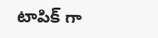టాపిక్ గా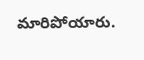మారిపోయారు.